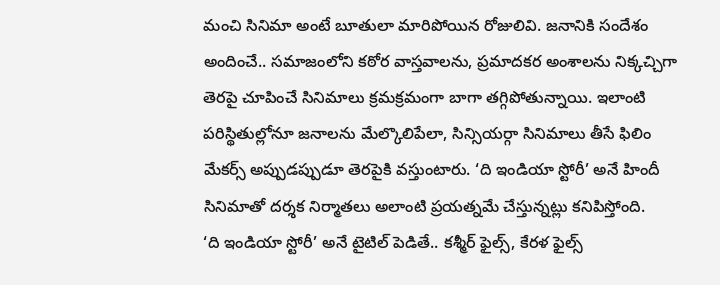మంచి సినిమా అంటే బూతులా మారిపోయిన రోజులివి. జనానికి సందేశం అందించే.. సమాజంలోని కఠోర వాస్తవాలను, ప్రమాదకర అంశాలను నిక్కచ్చిగా తెరపై చూపించే సినిమాలు క్రమక్రమంగా బాగా తగ్గిపోతున్నాయి. ఇలాంటి పరిస్థితుల్లోనూ జనాలను మేల్కొలిపేలా, సిన్సియర్గా సినిమాలు తీసే ఫిలిం మేకర్స్ అప్పుడప్పుడూ తెరపైకి వస్తుంటారు. ‘ది ఇండియా స్టోరీ’ అనే హిందీ సినిమాతో దర్శక నిర్మాతలు అలాంటి ప్రయత్నమే చేస్తున్నట్లు కనిపిస్తోంది.
‘ది ఇండియా స్టోరీ’ అనే టైటిల్ పెడితే.. కశ్మీర్ ఫైల్స్, కేరళ ఫైల్స్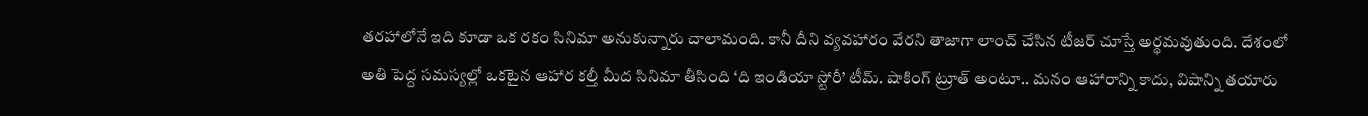తరహాలోనే ఇది కూడా ఒక రకం సినిమా అనుకున్నారు చాలామంది. కానీ దీని వ్యవహారం వేరని తాజాగా లాంచ్ చేసిన టీజర్ చూస్తే అర్థమవుతుంది. దేశంలో అతి పెద్ద సమస్యల్లో ఒకటైన ఆహార కల్తీ మీద సినిమా తీసింది ‘ది ఇండియా స్టోరీ’ టీమ్. షాకింగ్ ట్రూత్ అంటూ.. మనం ఆహారాన్ని కాదు, విషాన్ని తయారు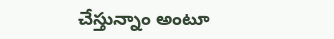చేస్తున్నాం అంటూ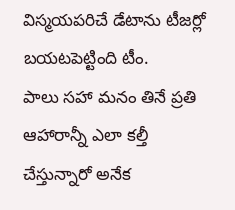విస్మయపరిచే డేటాను టీజర్లో బయటపెట్టింది టీం.
పాలు సహా మనం తినే ప్రతి ఆహారాన్నీ ఎలా కల్తీ చేస్తున్నారో అనేక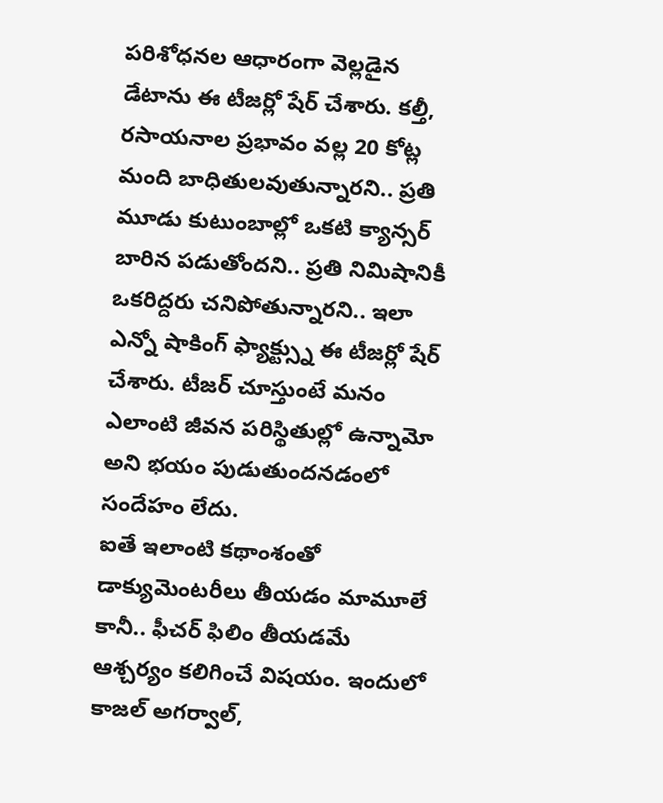పరిశోధనల ఆధారంగా వెల్లడైన డేటాను ఈ టీజర్లో షేర్ చేశారు. కల్తీ, రసాయనాల ప్రభావం వల్ల 20 కోట్ల మంది బాధితులవుతున్నారని.. ప్రతి మూడు కుటుంబాల్లో ఒకటి క్యాన్సర్ బారిన పడుతోందని.. ప్రతి నిమిషానికీ ఒకరిద్దరు చనిపోతున్నారని.. ఇలా ఎన్నో షాకింగ్ ఫ్యాక్ట్స్ను ఈ టీజర్లో షేర్ చేశారు. టీజర్ చూస్తుంటే మనం ఎలాంటి జీవన పరిస్థితుల్లో ఉన్నామో అని భయం పుడుతుందనడంలో సందేహం లేదు.
ఐతే ఇలాంటి కథాంశంతో డాక్యుమెంటరీలు తీయడం మామూలే కానీ.. ఫీచర్ ఫిలిం తీయడమే ఆశ్చర్యం కలిగించే విషయం. ఇందులో కాజల్ అగర్వాల్,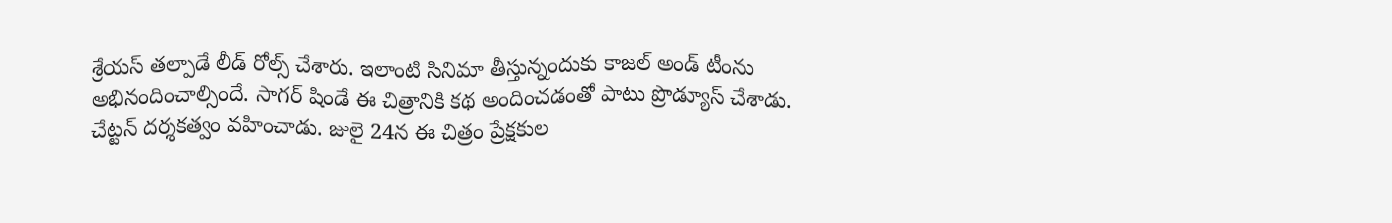శ్రేయస్ తల్పాడే లీడ్ రోల్స్ చేశారు. ఇలాంటి సినిమా తీస్తున్నందుకు కాజల్ అండ్ టీంను అభినందించాల్సిందే. సాగర్ షిండే ఈ చిత్రానికి కథ అందించడంతో పాటు ప్రొడ్యూస్ చేశాడు. చేట్టన్ దర్శకత్వం వహించాడు. జులై 24న ఈ చిత్రం ప్రేక్షకుల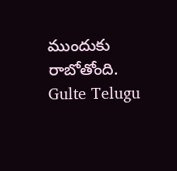ముందుకు రాబోతోంది.
Gulte Telugu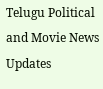Telugu Political and Movie News Updates